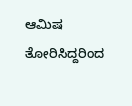ಆಮಿಷ ತೋರಿಸಿದ್ದರಿಂದ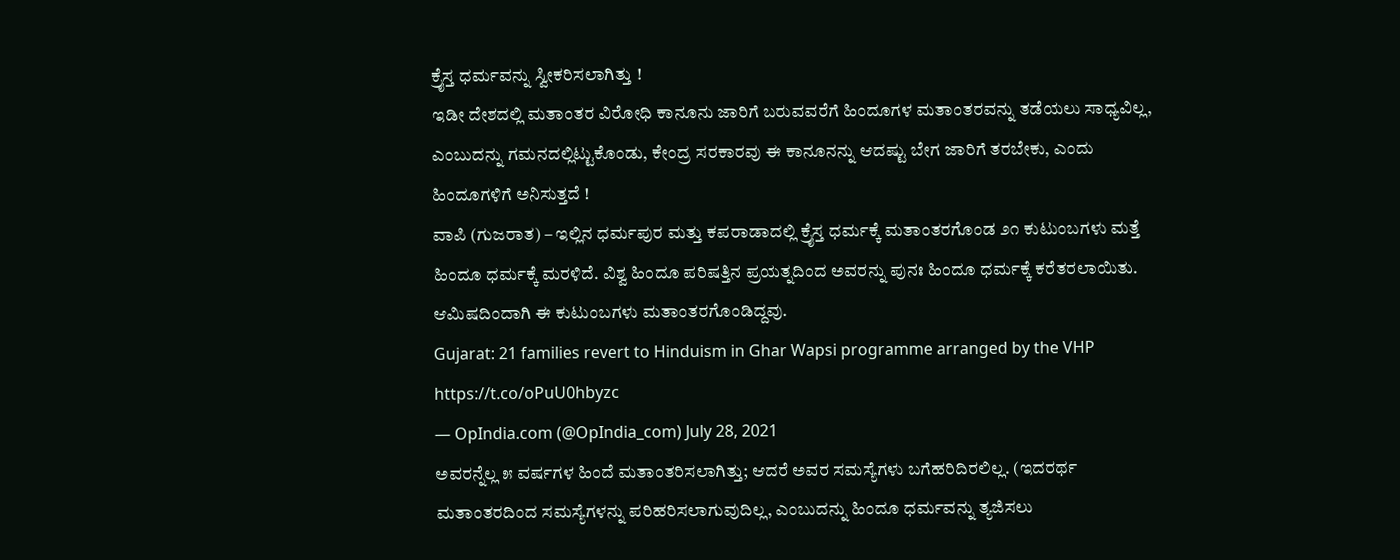ಕ್ರೈಸ್ತ ಧರ್ಮವನ್ನು ಸ್ವೀಕರಿಸಲಾಗಿತ್ತು !
ಇಡೀ ದೇಶದಲ್ಲಿ ಮತಾಂತರ ವಿರೋಧಿ ಕಾನೂನು ಜಾರಿಗೆ ಬರುವವರೆಗೆ ಹಿಂದೂಗಳ ಮತಾಂತರವನ್ನು ತಡೆಯಲು ಸಾಧ್ಯವಿಲ್ಲ, ಎಂಬುದನ್ನು ಗಮನದಲ್ಲಿಟ್ಟುಕೊಂಡು, ಕೇಂದ್ರ ಸರಕಾರವು ಈ ಕಾನೂನನ್ನು ಆದಷ್ಟು ಬೇಗ ಜಾರಿಗೆ ತರಬೇಕು, ಎಂದು ಹಿಂದೂಗಳಿಗೆ ಅನಿಸುತ್ತದೆ !
ವಾಪಿ (ಗುಜರಾತ) – ಇಲ್ಲಿನ ಧರ್ಮಪುರ ಮತ್ತು ಕಪರಾಡಾದಲ್ಲಿ ಕ್ರೈಸ್ತ ಧರ್ಮಕ್ಕೆ ಮತಾಂತರಗೊಂಡ ೨೧ ಕುಟುಂಬಗಳು ಮತ್ತೆ ಹಿಂದೂ ಧರ್ಮಕ್ಕೆ ಮರಳಿದೆ. ವಿಶ್ವ ಹಿಂದೂ ಪರಿಷತ್ತಿನ ಪ್ರಯತ್ನದಿಂದ ಅವರನ್ನು ಪುನಃ ಹಿಂದೂ ಧರ್ಮಕ್ಕೆ ಕರೆತರಲಾಯಿತು. ಆಮಿಷದಿಂದಾಗಿ ಈ ಕುಟುಂಬಗಳು ಮತಾಂತರಗೊಂಡಿದ್ದವು.
Gujarat: 21 families revert to Hinduism in Ghar Wapsi programme arranged by the VHP https://t.co/oPuU0hbyzc
— OpIndia.com (@OpIndia_com) July 28, 2021
ಅವರನ್ನೆಲ್ಲ ೫ ವರ್ಷಗಳ ಹಿಂದೆ ಮತಾಂತರಿಸಲಾಗಿತ್ತು; ಆದರೆ ಅವರ ಸಮಸ್ಯೆಗಳು ಬಗೆಹರಿದಿರಲಿಲ್ಲ. (ಇದರರ್ಥ ಮತಾಂತರದಿಂದ ಸಮಸ್ಯೆಗಳನ್ನು ಪರಿಹರಿಸಲಾಗುವುದಿಲ್ಲ, ಎಂಬುದನ್ನು ಹಿಂದೂ ಧರ್ಮವನ್ನು ತ್ಯಜಿಸಲು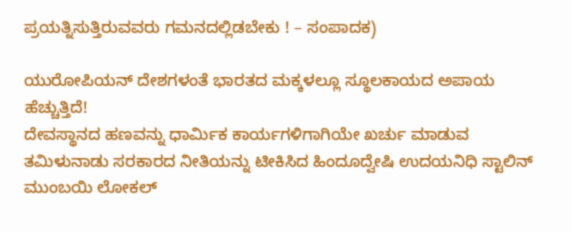ಪ್ರಯತ್ನಿಸುತ್ತಿರುವವರು ಗಮನದಲ್ಲಿಡಬೇಕು ! – ಸಂಪಾದಕ)

ಯುರೋಪಿಯನ್ ದೇಶಗಳಂತೆ ಭಾರತದ ಮಕ್ಕಳಲ್ಲೂ ಸ್ಥೂಲಕಾಯದ ಅಪಾಯ ಹೆಚ್ಚುತ್ತಿದೆ!
ದೇವಸ್ಥಾನದ ಹಣವನ್ನು ಧಾರ್ಮಿಕ ಕಾರ್ಯಗಳಿಗಾಗಿಯೇ ಖರ್ಚು ಮಾಡುವ ತಮಿಳುನಾಡು ಸರಕಾರದ ನೀತಿಯನ್ನು ಟೀಕಿಸಿದ ಹಿಂದೂದ್ವೇಷಿ ಉದಯನಿಧಿ ಸ್ಟಾಲಿನ್
ಮುಂಬಯಿ ಲೋಕಲ್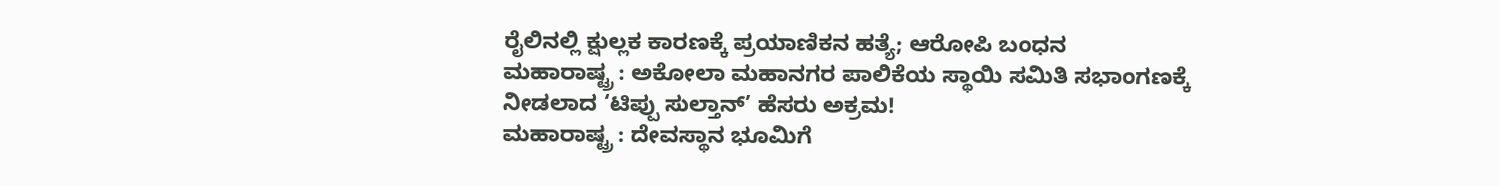ರೈಲಿನಲ್ಲಿ ಕ್ಷುಲ್ಲಕ ಕಾರಣಕ್ಕೆ ಪ್ರಯಾಣಿಕನ ಹತ್ಯೆ; ಆರೋಪಿ ಬಂಧನ
ಮಹಾರಾಷ್ಟ್ರ : ಅಕೋಲಾ ಮಹಾನಗರ ಪಾಲಿಕೆಯ ಸ್ಥಾಯಿ ಸಮಿತಿ ಸಭಾಂಗಣಕ್ಕೆ ನೀಡಲಾದ ‘ಟಿಪ್ಪು ಸುಲ್ತಾನ್’ ಹೆಸರು ಅಕ್ರಮ!
ಮಹಾರಾಷ್ಟ್ರ : ದೇವಸ್ಥಾನ ಭೂಮಿಗೆ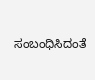ಸಂಬಂಧಿಸಿದಂತೆ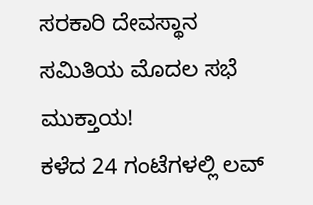ಸರಕಾರಿ ದೇವಸ್ಥಾನ ಸಮಿತಿಯ ಮೊದಲ ಸಭೆ ಮುಕ್ತಾಯ!
ಕಳೆದ 24 ಗಂಟೆಗಳಲ್ಲಿ ಲವ್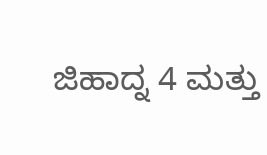ಜಿಹಾದ್ನ 4 ಮತ್ತು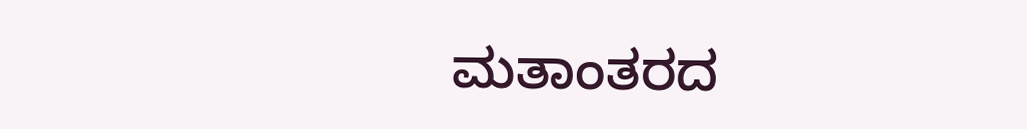ಮತಾಂತರದ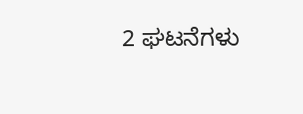2 ಘಟನೆಗಳು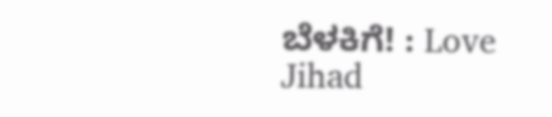ಬೆಳಕಿಗೆ! : Love Jihad